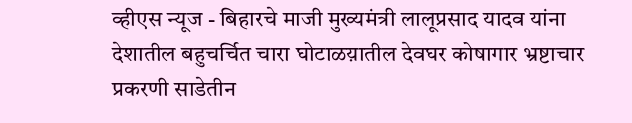व्हीएस न्यूज - बिहारचे माजी मुख्यमंत्री लालूप्रसाद यादव यांना देशातील बहुचर्चित चारा घोटाळय़ातील देवघर कोषागार भ्रष्टाचार प्रकरणी साडेतीन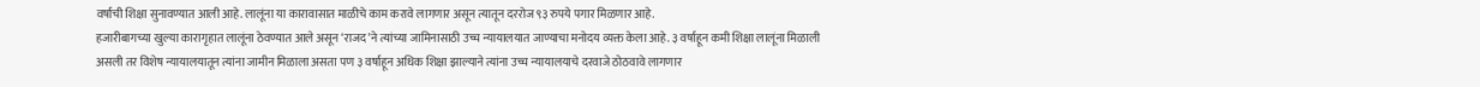वर्षाची शिक्षा सुनावण्यात आली आहे. लालूंना या कारावासात माळीचे काम करावे लागणार असून त्यातून दररोज ९३ रुपये पगार मिळणार आहे.
हजारीबागच्या खुल्या कारागृहात लालूंना ठेवण्यात आले असून ‘राजद’ने त्यांच्या जामिनासाठी उच्च न्यायालयात जाण्याचा मनोदय व्यक्त केला आहे. ३ वर्षाहून कमी शिक्षा लालूंना मिळाली असली तर विशेष न्यायालयातून त्यांना जामीन मिळाला असता पण ३ वर्षाहून अधिक शिक्षा झाल्याने त्यांना उच्च न्यायालयाचे दरवाजे ठोठवावे लागणार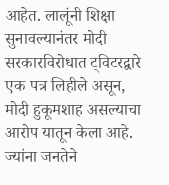आहेत. लालूंनी शिक्षा सुनावल्यानंतर मोदी सरकारविरोधात ट्विटरद्वारे एक पत्र लिहीले असून, मोदी हुकूमशाह असल्याचा आरोप यातून केला आहे.
ज्यांना जनतेने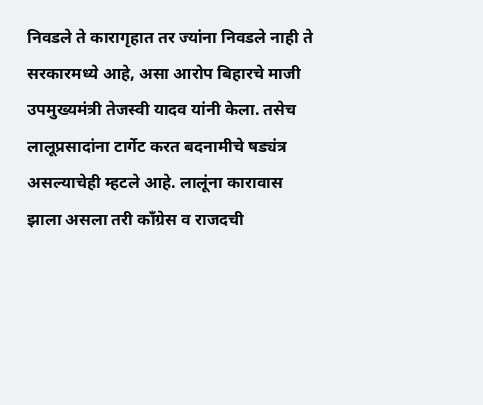निवडले ते कारागृहात तर ज्यांना निवडले नाही ते सरकारमध्ये आहे, असा आरोप बिहारचे माजी उपमुख्यमंत्री तेजस्वी यादव यांनी केला. तसेच लालूप्रसादांना टार्गेट करत बदनामीचे षड्यंत्र असल्याचेही म्हटले आहे. लालूंना कारावास झाला असला तरी काँग्रेस व राजदची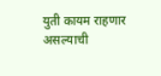युती कायम राहणार असल्याची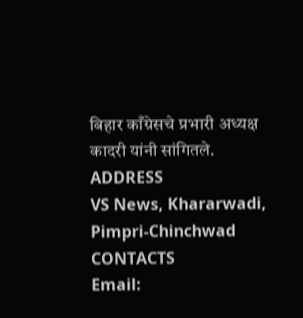बिहार काँग्रेसचे प्रभारी अध्यक्ष कादरी यांनी सांगितले.
ADDRESS
VS News, Khararwadi,
Pimpri-Chinchwad
CONTACTS
Email: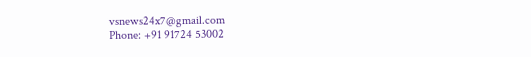vsnews24x7@gmail.com
Phone: +91 91724 53002